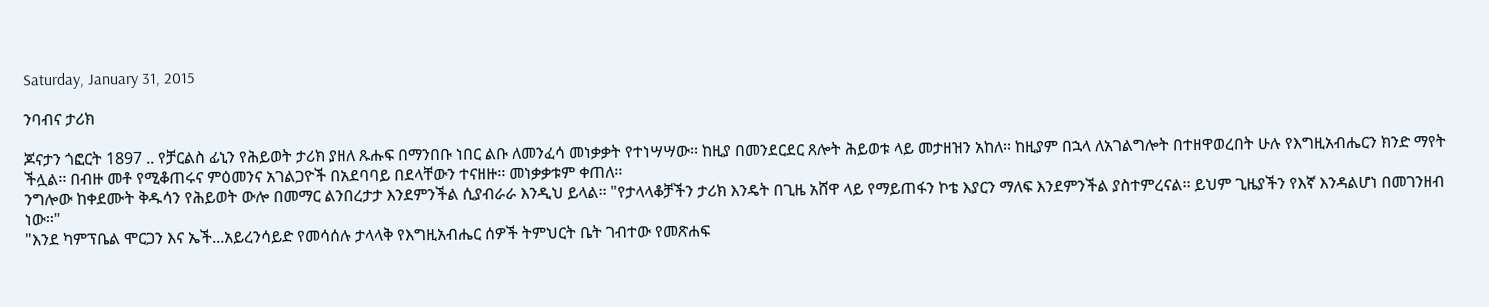Saturday, January 31, 2015

ንባብና ታሪክ

ጆናታን ጎፎርት 1897 .. የቻርልስ ፊኒን የሕይወት ታሪክ ያዘለ ጹሑፍ በማንበቡ ነበር ልቡ ለመንፈሳ መነቃቃት የተነሣሣው፡፡ ከዚያ በመንደርደር ጸሎት ሕይወቱ ላይ መታዘዝን አከለ፡፡ ከዚያም በኋላ ለአገልግሎት በተዘዋወረበት ሁሉ የእግዚአብሔርን ክንድ ማየት ችሏል፡፡ በብዙ መቶ የሚቆጠሩና ምዕመንና አገልጋዮች በአደባባይ በደላቸውን ተናዘዙ፡፡ መነቃቃቱም ቀጠለ፡፡
ንግሎው ከቀደሙት ቅዱሳን የሕይወት ውሎ በመማር ልንበረታታ እንደምንችል ሲያብራራ እንዲህ ይላል፡፡ "የታላላቆቻችን ታሪክ እንዴት በጊዜ አሸዋ ላይ የማይጠፋን ኮቴ እያርን ማለፍ እንደምንችል ያስተምረናል፡፡ ይህም ጊዜያችን የእኛ እንዳልሆነ በመገንዘብ ነው፡፡"
"እንደ ካምፕቤል ሞርጋን እና ኤች...አይረንሳይድ የመሳሰሉ ታላላቅ የእግዚአብሔር ሰዎች ትምህርት ቤት ገብተው የመጽሐፍ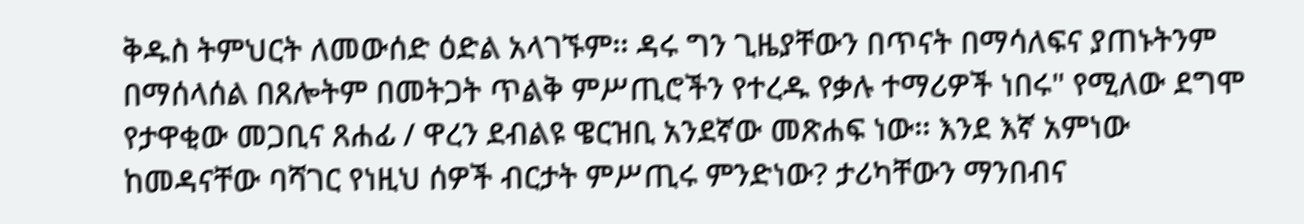ቅዱስ ትምህርት ለመውሰድ ዕድል አላገኙም፡፡ ዳሩ ግን ጊዜያቸውን በጥናት በማሳለፍና ያጠኑትንም በማሰላሰል በጸሎትም በመትጋት ጥልቅ ምሥጢሮችን የተረዱ የቃሉ ተማሪዎች ነበሩ" የሚለው ደግሞ የታዋቂው መጋቢና ጸሐፊ / ዋረን ደብልዩ ዌርዝቢ አንደኛው መጽሐፍ ነው፡፡ እንደ እኛ አምነው ከመዳናቸው ባሻገር የነዚህ ሰዎች ብርታት ምሥጢሩ ምንድነው? ታሪካቸውን ማንበብና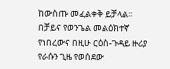ከውስጡ መፈልቀቅ ይቻላል፡፡ በቻይና የወንጌል መልዕክተኛ የነበረውና በዚሁ ርዕስ-ጉዳይ ዙሪያ የራሱን ጊዜ የወሰደው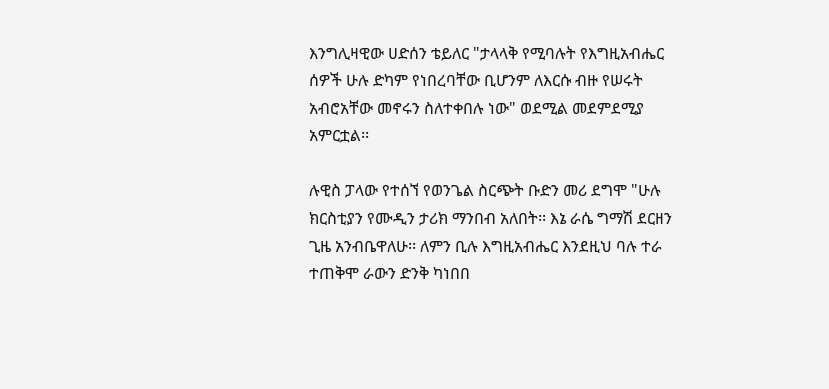እንግሊዛዊው ሀድሰን ቴይለር "ታላላቅ የሚባሉት የእግዚአብሔር ሰዎች ሁሉ ድካም የነበረባቸው ቢሆንም ለእርሱ ብዙ የሠሩት አብሮአቸው መኖሩን ስለተቀበሉ ነው" ወደሚል መደምደሚያ አምርቷል፡፡

ሉዊስ ፓላው የተሰኘ የወንጌል ስርጭት ቡድን መሪ ደግሞ "ሁሉ ክርስቲያን የሙዲን ታሪክ ማንበብ አለበት፡፡ እኔ ራሴ ግማሽ ደርዘን ጊዜ አንብቤዋለሁ፡፡ ለምን ቢሉ እግዚአብሔር እንደዚህ ባሉ ተራ ተጠቅሞ ራውን ድንቅ ካነበበ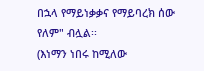በኋላ የማይነቃቃና የማይባረክ ሰው የለም" ብሏል፡፡
(እነማን ነበሩ ከሚለው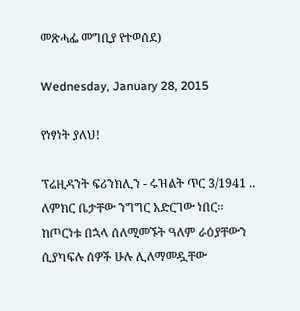መጽሓፌ መግቢያ የተወሰደ)

Wednesday, January 28, 2015

የነፃነት ያለህ!

ፕሬዚዳንት ፍሪንክሊን - ሩዝልት ጥር 3/1941 .. ለምክር ቤታቸው ንግግር አድርገው ነበር፡፡ ከጦርነቱ በኋላ ሰለሚመኙት ዓለም ራዕያቸውን ሲያካፍሉ ሰዎች ሁሉ ሊለማመዷቸው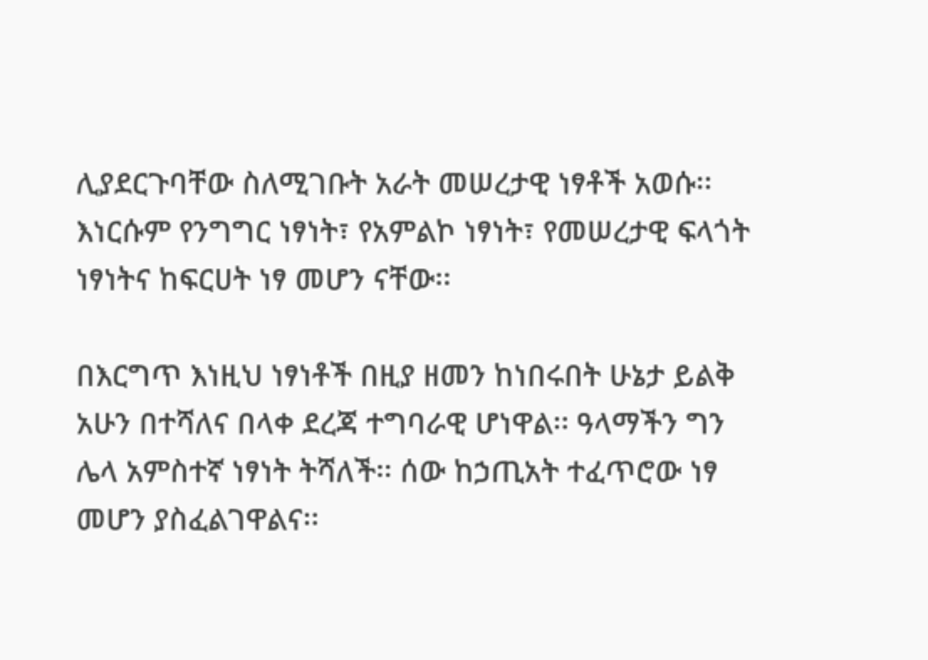ሊያደርጉባቸው ስለሚገቡት አራት መሠረታዊ ነፃቶች አወሱ፡፡ እነርሱም የንግግር ነፃነት፣ የአምልኮ ነፃነት፣ የመሠረታዊ ፍላጎት ነፃነትና ከፍርሀት ነፃ መሆን ናቸው፡፡

በእርግጥ እነዚህ ነፃነቶች በዚያ ዘመን ከነበሩበት ሁኔታ ይልቅ አሁን በተሻለና በላቀ ደረጃ ተግባራዊ ሆነዋል፡፡ ዓላማችን ግን ሌላ አምስተኛ ነፃነት ትሻለች፡፡ ሰው ከኃጢአት ተፈጥሮው ነፃ መሆን ያስፈልገዋልና፡፡